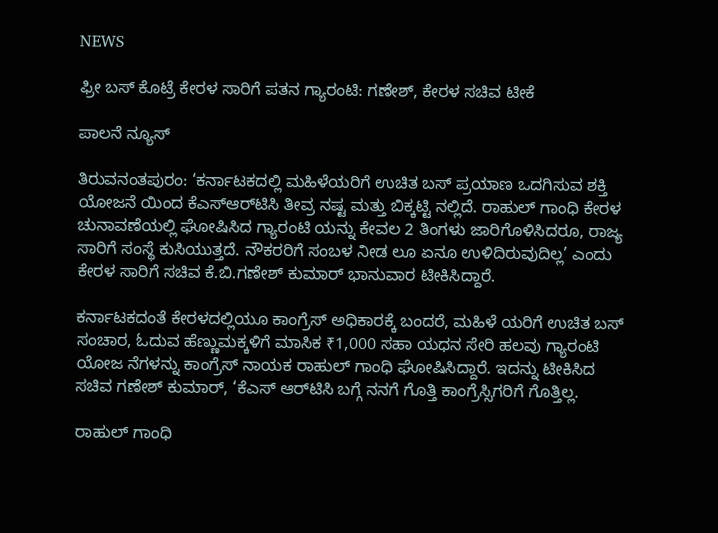NEWS

ಫ್ರೀ ಬಸ್‌ ಕೊಟ್ರೆ ಕೇರಳ ಸಾರಿಗೆ ಪತನ ಗ್ಯಾರಂಟಿ: ಗಣೇಶ್‌, ಕೇರಳ ಸಚಿವ ಟೀಕೆ

ಪಾಲನೆ ನ್ಯೂಸ್

ತಿರುವನಂತಪುರಂ: ‘ಕರ್ನಾಟಕದಲ್ಲಿ ಮಹಿಳೆಯರಿಗೆ ಉಚಿತ ಬಸ್ ಪ್ರಯಾಣ ಒದಗಿಸುವ ಶಕ್ತಿ ಯೋಜನೆ ಯಿಂದ ಕೆಎಸ್‌ಆರ್‌ಟಿಸಿ ತೀವ್ರ ನಷ್ಟ ಮತ್ತು ಬಿಕ್ಕಟ್ಟಿ ನಲ್ಲಿದೆ. ರಾಹುಲ್ ಗಾಂಧಿ ಕೇರಳ ಚುನಾವಣೆಯಲ್ಲಿ ಘೋಷಿಸಿದ ಗ್ಯಾರಂಟಿ ಯನ್ನು ಕೇವಲ 2 ತಿಂಗಳು ಜಾರಿಗೊಳಿಸಿದರೂ, ರಾಜ್ಯ ಸಾರಿಗೆ ಸಂಸ್ಥೆ ಕುಸಿಯುತ್ತದೆ. ನೌಕರರಿಗೆ ಸಂಬಳ ನೀಡ ಲೂ ಏನೂ ಉಳಿದಿರುವುದಿಲ್ಲ’ ಎಂದು ಕೇರಳ ಸಾರಿಗೆ ಸಚಿವ ಕೆ.ಬಿ.ಗಣೇಶ್ ಕುಮಾರ್ ಭಾನುವಾರ ಟೀಕಿಸಿದ್ದಾರೆ.

ಕರ್ನಾಟಕದಂತೆ ಕೇರಳದಲ್ಲಿಯೂ ಕಾಂಗ್ರೆಸ್ ಅಧಿಕಾರಕ್ಕೆ ಬಂದರೆ, ಮಹಿಳೆ ಯರಿಗೆ ಉಚಿತ ಬಸ್ ಸಂಚಾರ, ಓದುವ ಹೆಣ್ಣುಮಕ್ಕಳಿಗೆ ಮಾಸಿಕ ₹1,000 ಸಹಾ ಯಧನ ಸೇರಿ ಹಲವು ಗ್ಯಾರಂಟಿ ಯೋಜ ನೆಗಳನ್ನು ಕಾಂಗ್ರೆಸ್ ನಾಯಕ ರಾಹುಲ್ ಗಾಂಧಿ ಘೋಷಿಸಿದ್ದಾರೆ. ಇದನ್ನು ಟೀಕಿಸಿದ ಸಚಿವ ಗಣೇಶ್ ಕುಮಾ‌ರ್, ‘ಕೆಎಸ್ ಆರ್‌ಟಿಸಿ ಬಗ್ಗೆ ನನಗೆ ಗೊತ್ತಿ ಕಾಂಗ್ರೆಸ್ಸಿಗರಿಗೆ ಗೊತ್ತಿಲ್ಲ.

ರಾಹುಲ್ ಗಾಂಧಿ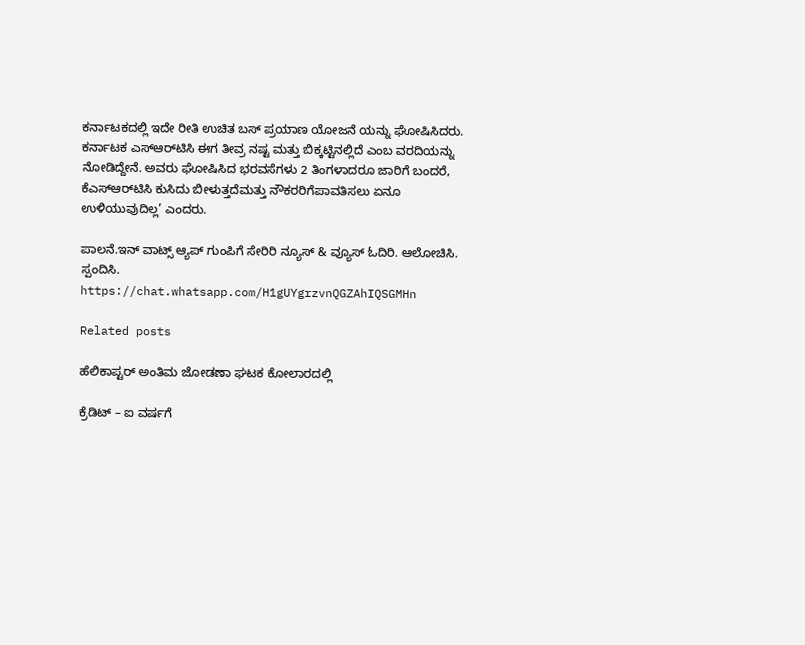ಕರ್ನಾಟಕದಲ್ಲಿ ಇದೇ ರೀತಿ ಉಚಿತ ಬಸ್ ಪ್ರಯಾಣ ಯೋಜನೆ ಯನ್ನು ಘೋಷಿಸಿದರು. ಕರ್ನಾಟಕ ಎಸ್‌ಆರ್‌ಟಿಸಿ ಈಗ ತೀವ್ರ ನಷ್ಟ ಮತ್ತು ಬಿಕ್ಕಟ್ಟಿನಲ್ಲಿದೆ ಎಂಬ ವರದಿಯನ್ನು ನೋಡಿದ್ದೇನೆ. ಅವರು ಘೋಷಿಸಿದ ಭರವಸೆಗಳು 2 ತಿಂಗಳಾದರೂ ಜಾರಿಗೆ ಬಂದರೆ, ಕೆಎಸ್‌ಆರ್‌ಟಿಸಿ ಕುಸಿದು ಬೀಳುತ್ತದೆಮತ್ತು ನೌಕರರಿಗೆಪಾವತಿಸಲು ಏನೂ ಉಳಿಯುವುದಿಲ್ಲ’ ಎಂದರು.

ಪಾಲನೆ.ಇನ್ ವಾಟ್ಸ್ ಆ್ಯಪ್ ಗುಂಪಿಗೆ ಸೇರಿರಿ ನ್ಯೂಸ್ & ವ್ಯೂಸ್ ಓದಿರಿ. ಆಲೋಚಿಸಿ. ಸ್ಪಂದಿಸಿ.
https://chat.whatsapp.com/H1gUYgrzvnQGZAhIQSGMHn

Related posts

ಹೆಲಿಕಾಪ್ಟರ್ ಅಂತಿಮ ಜೋಡಣಾ ಘಟಕ ಕೋಲಾರದಲ್ಲಿ

ಕ್ರೆಡಿಟ್ – ಐ ವರ್ಷಗೆ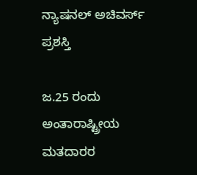ನ್ಯಾಷನಲ್ ಅಚಿವರ್ಸ್ ಪ್ರಶಸ್ತಿ

ಜ.25 ರಂದು ಅಂತಾರಾಷ್ಟ್ರೀಯ ಮತದಾರರ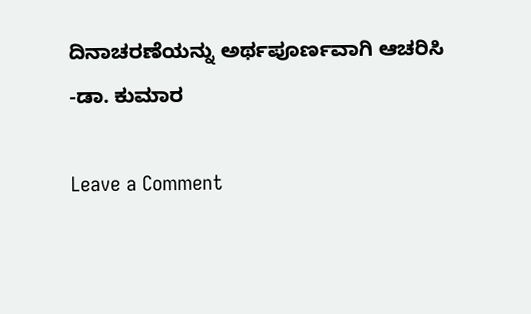ದಿನಾಚರಣೆಯನ್ನು ಅರ್ಥಪೂರ್ಣವಾಗಿ ಆಚರಿಸಿ -ಡಾ. ಕುಮಾರ

Leave a Comment